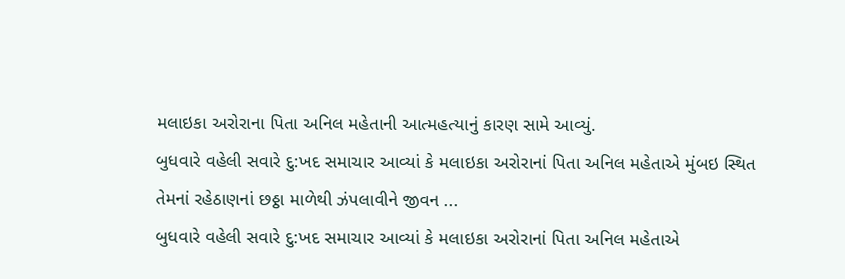મલાઇકા અરોરાના પિતા અનિલ મહેતાની આત્મહત્યાનું કારણ સામે આવ્યું.
બુધવારે વહેલી સવારે દુ:ખદ સમાચાર આવ્યાં કે મલાઇકા અરોરાનાં પિતા અનિલ મહેતાએ મુંબઇ સ્થિત તેમનાં રહેઠાણનાં છઠ્ઠા માળેથી ઝંપલાવીને જીવન ...
બુધવારે વહેલી સવારે દુ:ખદ સમાચાર આવ્યાં કે મલાઇકા અરોરાનાં પિતા અનિલ મહેતાએ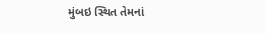મુંબઇ સ્થિત તેમનાં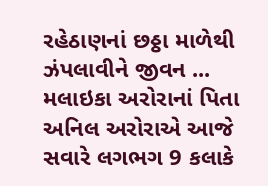રહેઠાણનાં છઠ્ઠા માળેથી ઝંપલાવીને જીવન ...
મલાઇકા અરોરાનાં પિતા અનિલ અરોરાએ આજે સવારે લગભગ 9 કલાકે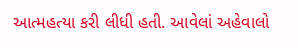આત્મહત્યા કરી લીધી હતી. આવેલાં અહેવાલો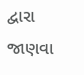દ્વારા જાણવા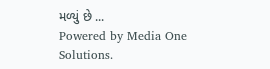મળ્યું છે ...
Powered by Media One Solutions.